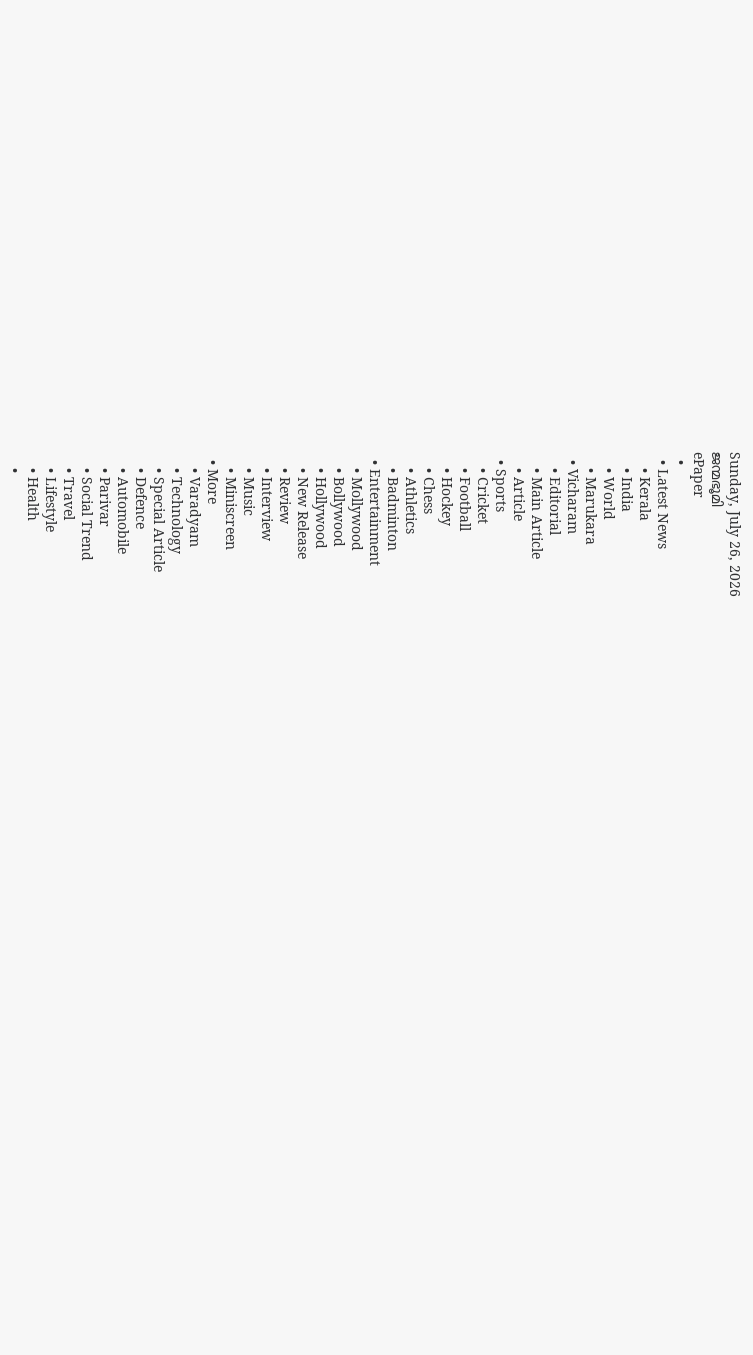Sunday, July 26, 2026
ജന്മഭൂമി
ePaper
  •
  • Latest News
    • Kerala
    • India
    • World
    • Marukara
  • Vicharam
    • Editorial
    • Main Article
    • Article
  • Sports
    • Cricket
    • Football
    • Hockey
    • Chess
    • Athletics
    • Badminton
  • Entertainment
    • Mollywood
    • Bollywood
    • Hollywood
    • New Release
    • Review
    • Interview
    • Music
    • Miniscreen
  • More
    • Varadyam
    • Technology
    • Special Article
    • Defence
    • Automobile
    • Parivar
    • Social Trend
    • Travel
    • Lifestyle
    • Health
    •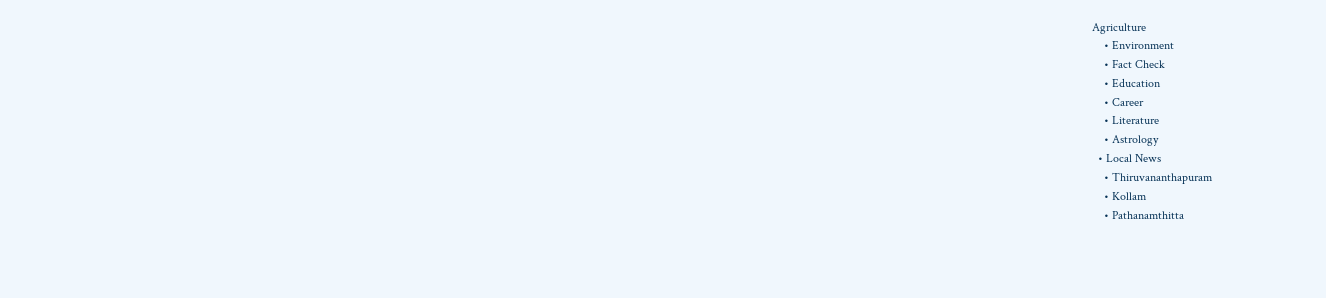Agriculture
    • Environment
    • Fact Check
    • Education
    • Career
    • Literature
    • Astrology
  • Local News
    • Thiruvananthapuram
    • Kollam
    • Pathanamthitta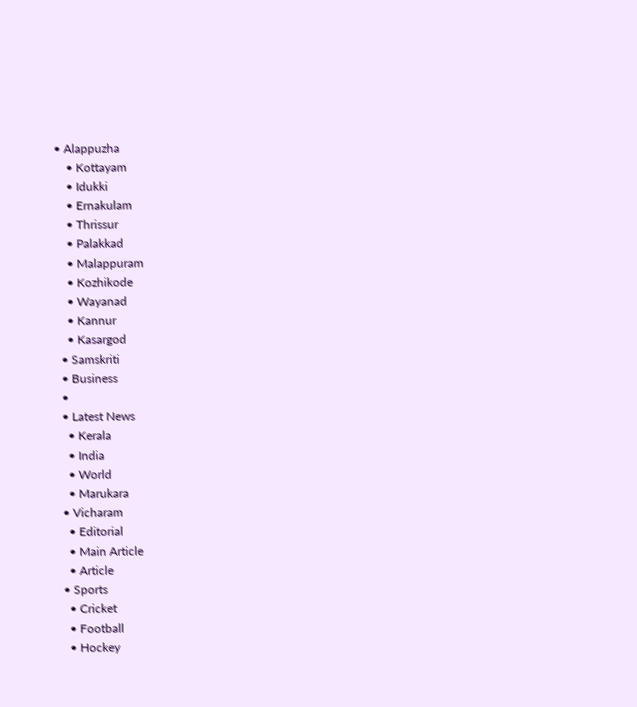• Alappuzha
    • Kottayam
    • Idukki
    • Ernakulam
    • Thrissur
    • Palakkad
    • Malappuram
    • Kozhikode
    • Wayanad
    • Kannur
    • Kasargod
  • Samskriti
  • Business
  •
  • Latest News
    • Kerala
    • India
    • World
    • Marukara
  • Vicharam
    • Editorial
    • Main Article
    • Article
  • Sports
    • Cricket
    • Football
    • Hockey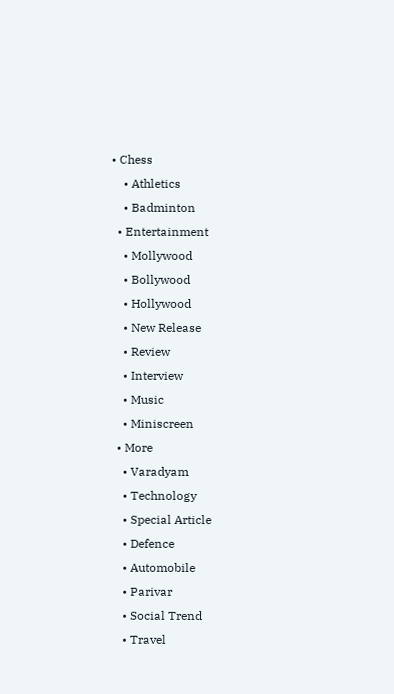• Chess
    • Athletics
    • Badminton
  • Entertainment
    • Mollywood
    • Bollywood
    • Hollywood
    • New Release
    • Review
    • Interview
    • Music
    • Miniscreen
  • More
    • Varadyam
    • Technology
    • Special Article
    • Defence
    • Automobile
    • Parivar
    • Social Trend
    • Travel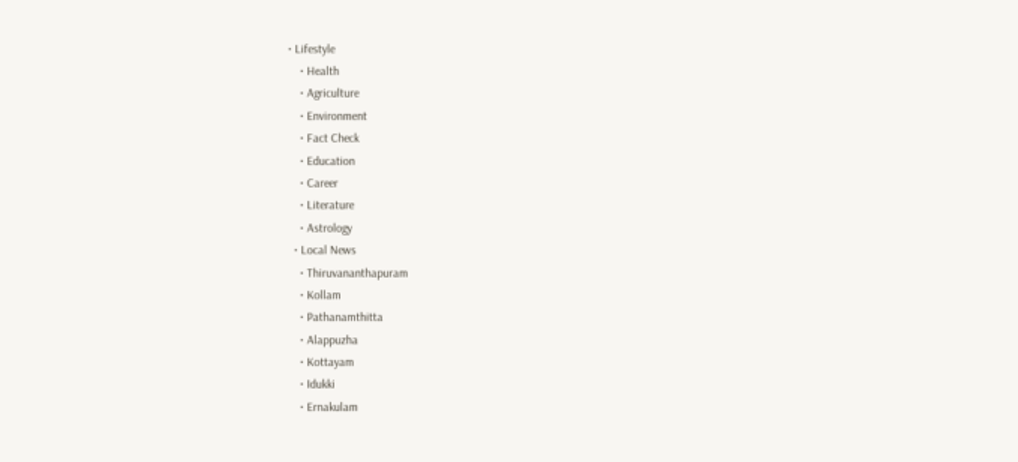• Lifestyle
    • Health
    • Agriculture
    • Environment
    • Fact Check
    • Education
    • Career
    • Literature
    • Astrology
  • Local News
    • Thiruvananthapuram
    • Kollam
    • Pathanamthitta
    • Alappuzha
    • Kottayam
    • Idukki
    • Ernakulam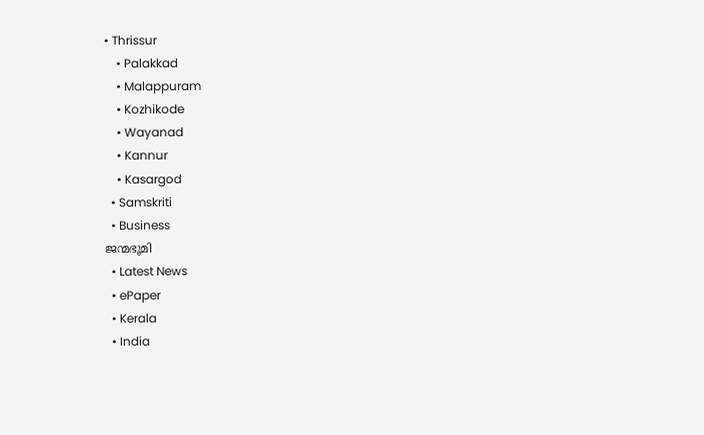• Thrissur
    • Palakkad
    • Malappuram
    • Kozhikode
    • Wayanad
    • Kannur
    • Kasargod
  • Samskriti
  • Business
ജന്മഭൂമി
  • Latest News
  • ePaper
  • Kerala
  • India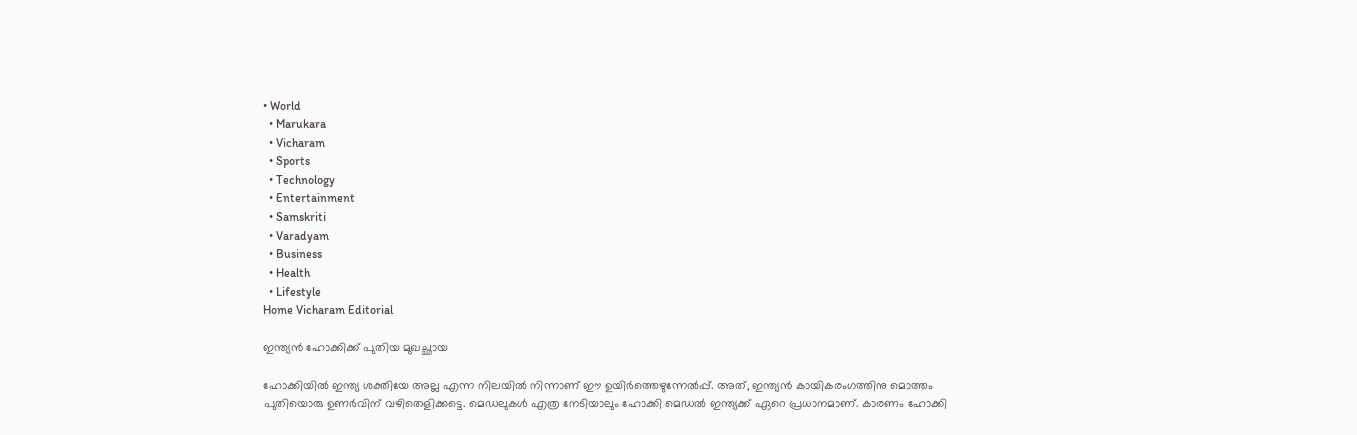• World
  • Marukara
  • Vicharam
  • Sports
  • Technology
  • Entertainment
  • Samskriti
  • Varadyam
  • Business
  • Health
  • Lifestyle
Home Vicharam Editorial

ഇന്ത്യന്‍ ഹോക്കിക്ക് പുതിയ മുഖച്ഛായ

ഹോക്കിയില്‍ ഇന്ത്യ ശക്തിയേ അല്ല എന്ന നിലയില്‍ നിന്നാണ് ഈ ഉയിര്‍ത്തെഴുന്നേല്‍പ്പ്. അത്, ഇന്ത്യന്‍ കായികരംഗത്തിനു മൊത്തം പുതിയൊരു ഉണര്‍വിന് വഴിതെളിക്കട്ടെ. മെഡലുകള്‍ എത്ര നേടിയാലും ഹോക്കി മെഡല്‍ ഇന്ത്യക്ക് ഏറെ പ്രധാനമാണ്. കാരണം ഹോക്കി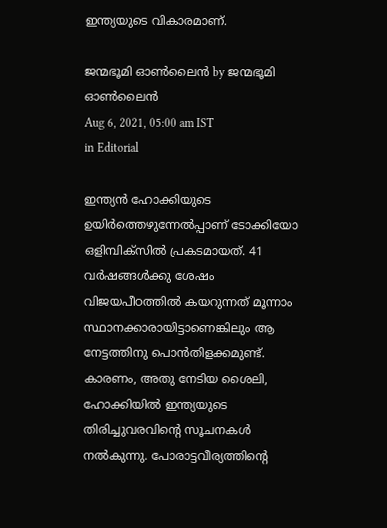ഇന്ത്യയുടെ വികാരമാണ്.

ജന്മഭൂമി ഓണ്‍ലൈന്‍ by ജന്മഭൂമി ഓണ്‍ലൈന്‍
Aug 6, 2021, 05:00 am IST
in Editorial

ഇന്ത്യന്‍ ഹോക്കിയുടെ ഉയിര്‍ത്തെഴുന്നേല്‍പ്പാണ് ടോക്കിയോ ഒളിമ്പിക്സില്‍ പ്രകടമായത്. 41 വര്‍ഷങ്ങള്‍ക്കു ശേഷം വിജയപീഠത്തില്‍ കയറുന്നത് മൂന്നാം സ്ഥാനക്കാരായിട്ടാണെങ്കിലും ആ നേട്ടത്തിനു പൊന്‍തിളക്കമുണ്ട്. കാരണം, അതു നേടിയ ശൈലി, ഹോക്കിയില്‍ ഇന്ത്യയുടെ തിരിച്ചുവരവിന്റെ സൂചനകള്‍ നല്‍കുന്നു. പോരാട്ടവീര്യത്തിന്റെ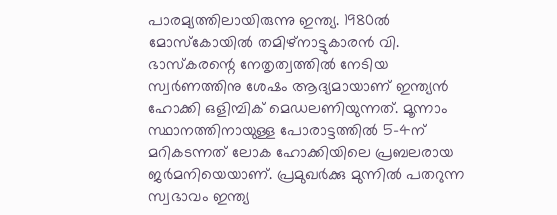പാരമ്യത്തിലായിരുന്നു ഇന്ത്യ. 1980ല്‍ മോസ്‌കോയില്‍ തമിഴ്നാട്ടുകാരന്‍ വി. ഭാസ്‌കരന്റെ നേതൃത്വത്തില്‍ നേടിയ സ്വര്‍ണത്തിനു ശേഷം ആദ്യമായാണ് ഇന്ത്യന്‍ ഹോക്കി ഒളിമ്പിക് മെഡലണിയുന്നത്. മൂന്നാം സ്ഥാനത്തിനായുള്ള പോരാട്ടത്തില്‍ 5-4ന് മറികടന്നത് ലോക ഹോക്കിയിലെ പ്രബലരായ ജര്‍മനിയെയാണ്. പ്രമുഖര്‍ക്കു മുന്നില്‍ പതറുന്ന സ്വഭാവം ഇന്ത്യ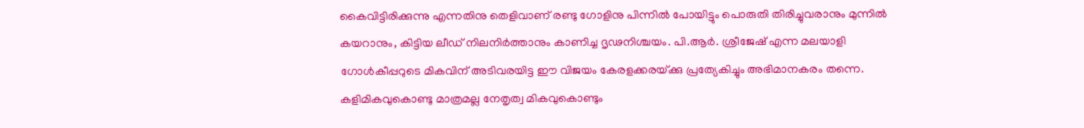കൈവിട്ടിരിക്കുന്നു എന്നതിനു തെളിവാണ് രണ്ടു ഗോളിനു പിന്നില്‍ പോയിട്ടും പൊരുതി തിരിച്ചുവരാനും മുന്നില്‍ കയറാനും, കിട്ടിയ ലീഡ് നിലനിര്‍ത്താനും കാണിച്ച ദൃഢനിശ്ചയം. പി.ആര്‍. ശ്രീജേഷ് എന്ന മലയാളി ഗോള്‍കീപ്പറുടെ മികവിന് അടിവരയിട്ട ഈ വിജയം കേരളക്കരയ്‌ക്കു പ്രത്യേകിച്ചും അഭിമാനകരം തന്നെ. കളിമികവുകൊണ്ടു മാത്രമല്ല നേതൃത്വ മികവുകൊണ്ടും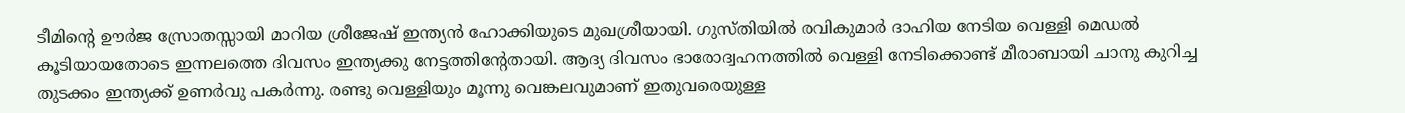ടീമിന്റെ ഊര്‍ജ സ്രോതസ്സായി മാറിയ ശ്രീജേഷ് ഇന്ത്യന്‍ ഹോക്കിയുടെ മുഖശ്രീയായി. ഗുസ്തിയില്‍ രവികുമാര്‍ ദാഹിയ നേടിയ വെള്ളി മെഡല്‍ കൂടിയായതോടെ ഇന്നലത്തെ ദിവസം ഇന്ത്യക്കു നേട്ടത്തിന്റേതായി. ആദ്യ ദിവസം ഭാരോദ്വഹനത്തില്‍ വെള്ളി നേടിക്കൊണ്ട് മീരാബായി ചാനു കുറിച്ച തുടക്കം ഇന്ത്യക്ക് ഉണര്‍വു പകര്‍ന്നു. രണ്ടു വെള്ളിയും മൂന്നു വെങ്കലവുമാണ് ഇതുവരെയുള്ള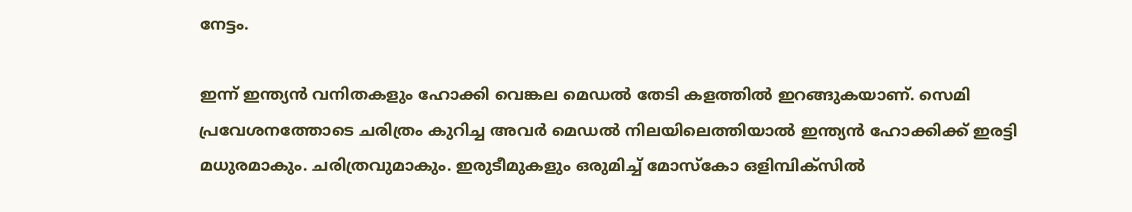നേട്ടം.

ഇന്ന് ഇന്ത്യന്‍ വനിതകളും ഹോക്കി വെങ്കല മെഡല്‍ തേടി കളത്തില്‍ ഇറങ്ങുകയാണ്. സെമി പ്രവേശനത്തോടെ ചരിത്രം കുറിച്ച അവര്‍ മെഡല്‍ നിലയിലെത്തിയാല്‍ ഇന്ത്യന്‍ ഹോക്കിക്ക് ഇരട്ടി മധുരമാകും. ചരിത്രവുമാകും. ഇരുടീമുകളും ഒരുമിച്ച് മോസ്‌കോ ഒളിമ്പിക്സില്‍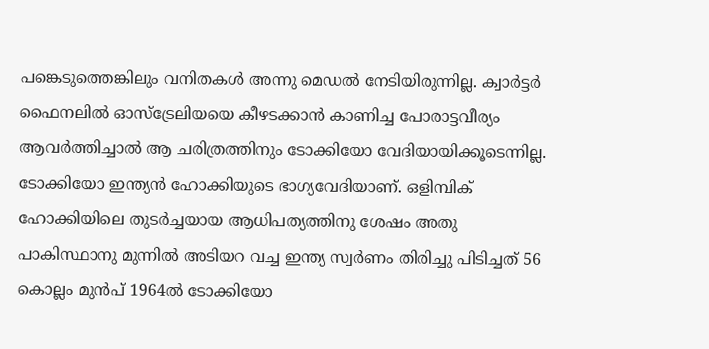പങ്കെടുത്തെങ്കിലും വനിതകള്‍ അന്നു മെഡല്‍ നേടിയിരുന്നില്ല. ക്വാര്‍ട്ടര്‍ ഫൈനലില്‍ ഓസ്ട്രേലിയയെ കീഴടക്കാന്‍ കാണിച്ച പോരാട്ടവീര്യം ആവര്‍ത്തിച്ചാല്‍ ആ ചരിത്രത്തിനും ടോക്കിയോ വേദിയായിക്കൂടെന്നില്ല. ടോക്കിയോ ഇന്ത്യന്‍ ഹോക്കിയുടെ ഭാഗ്യവേദിയാണ്. ഒളിമ്പിക് ഹോക്കിയിലെ തുടര്‍ച്ചയായ ആധിപത്യത്തിനു ശേഷം അതു പാകിസ്ഥാനു മുന്നില്‍ അടിയറ വച്ച ഇന്ത്യ സ്വര്‍ണം തിരിച്ചു പിടിച്ചത് 56 കൊല്ലം മുന്‍പ് 1964ല്‍ ടോക്കിയോ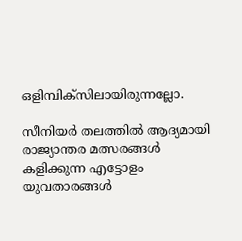ഒളിമ്പിക്സിലായിരുന്നല്ലോ.

സീനിയര്‍ തലത്തില്‍ ആദ്യമായി രാജ്യാന്തര മത്സരങ്ങള്‍ കളിക്കുന്ന എട്ടോളം യുവതാരങ്ങള്‍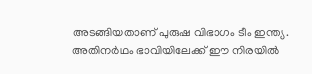അടങ്ങിയതാണ് പുരുഷ വിഭാഗം ടീം ഇന്ത്യ. അതിനര്‍ഥം ഭാവിയിലേക്ക് ഈ നിരയില്‍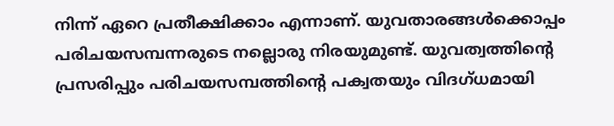നിന്ന് ഏറെ പ്രതീക്ഷിക്കാം എന്നാണ്. യുവതാരങ്ങള്‍ക്കൊപ്പം പരിചയസമ്പന്നരുടെ നല്ലൊരു നിരയുമുണ്ട്. യുവത്വത്തിന്റെ പ്രസരിപ്പും പരിചയസമ്പത്തിന്റെ പക്വതയും വിദഗ്ധമായി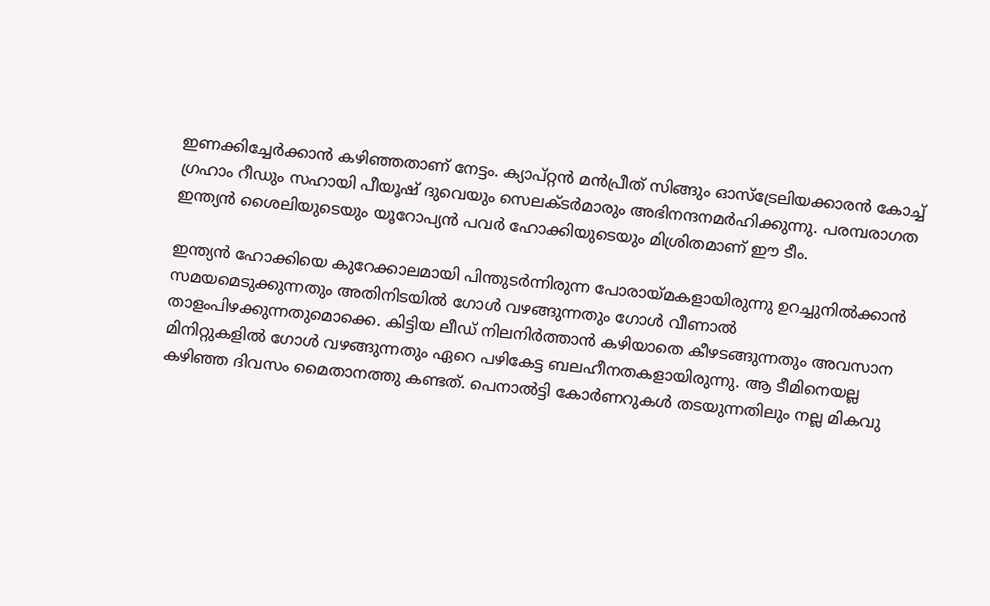ഇണക്കിച്ചേര്‍ക്കാന്‍ കഴിഞ്ഞതാണ് നേട്ടം. ക്യാപ്റ്റന്‍ മന്‍പ്രീത് സിങ്ങും ഓസ്ട്രേലിയക്കാരന്‍ കോച്ച് ഗ്രഹാം റീഡും സഹായി പീയൂഷ് ദുവെയും സെലക്ടര്‍മാരും അഭിനന്ദനമര്‍ഹിക്കുന്നു. പരമ്പരാഗത ഇന്ത്യന്‍ ശൈലിയുടെയും യൂറോപ്യന്‍ പവര്‍ ഹോക്കിയുടെയും മിശ്രിതമാണ് ഈ ടീം.

ഇന്ത്യന്‍ ഹോക്കിയെ കുറേക്കാലമായി പിന്തുടര്‍ന്നിരുന്ന പോരായ്‌മകളായിരുന്നു ഉറച്ചുനില്‍ക്കാന്‍ സമയമെടുക്കുന്നതും അതിനിടയില്‍ ഗോള്‍ വഴങ്ങുന്നതും ഗോള്‍ വീണാല്‍ താളംപിഴക്കുന്നതുമൊക്കെ. കിട്ടിയ ലീഡ് നിലനിര്‍ത്താന്‍ കഴിയാതെ കീഴടങ്ങുന്നതും അവസാന മിനിറ്റുകളില്‍ ഗോള്‍ വഴങ്ങുന്നതും ഏറെ പഴികേട്ട ബലഹീനതകളായിരുന്നു. ആ ടീമിനെയല്ല കഴിഞ്ഞ ദിവസം മൈതാനത്തു കണ്ടത്. പെനാല്‍ട്ടി കോര്‍ണറുകള്‍ തടയുന്നതിലും നല്ല മികവു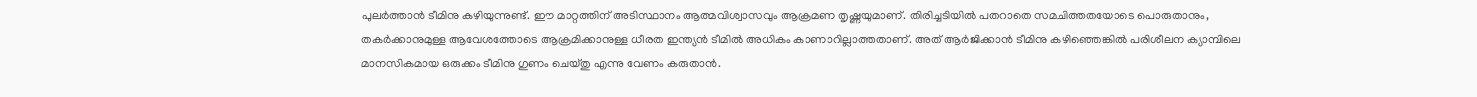പുലര്‍ത്താന്‍ ടീമിനു കഴിയുന്നുണ്ട്. ഈ മാറ്റത്തിന് അടിസ്ഥാനം ആത്മവിശ്വാസവും ആക്രമണ തൃഷ്ണയുമാണ്. തിരിച്ചടിയില്‍ പതറാതെ സമചിത്തതയോടെ പൊരുതാനും, തകര്‍ക്കാനുമുള്ള ആവേശത്തോടെ ആക്രമിക്കാനുള്ള ധീരത ഇന്ത്യന്‍ ടീമില്‍ അധികം കാണാറില്ലാത്തതാണ്. അത് ആര്‍ജിക്കാന്‍ ടീമിനു കഴിഞ്ഞെങ്കില്‍ പരിശീലന ക്യാമ്പിലെ മാനസികമായ ഒരുക്കം ടീമിനു ഗുണം ചെയ്തു എന്നു വേണം കരുതാന്‍.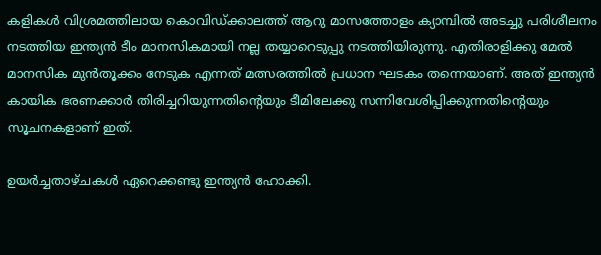കളികള്‍ വിശ്രമത്തിലായ കൊവിഡ്ക്കാലത്ത് ആറു മാസത്തോളം ക്യാമ്പില്‍ അടച്ചു പരിശീലനം നടത്തിയ ഇന്ത്യന്‍ ടീം മാനസികമായി നല്ല തയ്യാറെടുപ്പു നടത്തിയിരുന്നു. എതിരാളിക്കു മേല്‍ മാനസിക മുന്‍തൂക്കം നേടുക എന്നത് മത്സരത്തില്‍ പ്രധാന ഘടകം തന്നെയാണ്. അത് ഇന്ത്യന്‍ കായിക ഭരണക്കാര്‍ തിരിച്ചറിയുന്നതിന്റെയും ടീമിലേക്കു സന്നിവേശിപ്പിക്കുന്നതിന്റെയും സൂചനകളാണ് ഇത്.

ഉയര്‍ച്ചതാഴ്ചകള്‍ ഏറെക്കണ്ടു ഇന്ത്യന്‍ ഹോക്കി.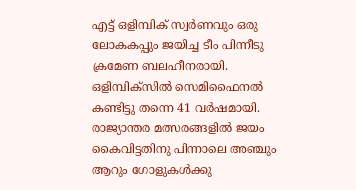എട്ട് ഒളിമ്പിക് സ്വര്‍ണവും ഒരു ലോകകപ്പും ജയിച്ച ടീം പിന്നീടു ക്രമേണ ബലഹീനരായി. ഒളിമ്പിക്സില്‍ സെമിഫൈനല്‍ കണ്ടിട്ടു തന്നെ 41 വര്‍ഷമായി. രാജ്യാന്തര മത്സരങ്ങളില്‍ ജയം കൈവിട്ടതിനു പിന്നാലെ അഞ്ചും ആറും ഗോളുകള്‍ക്കു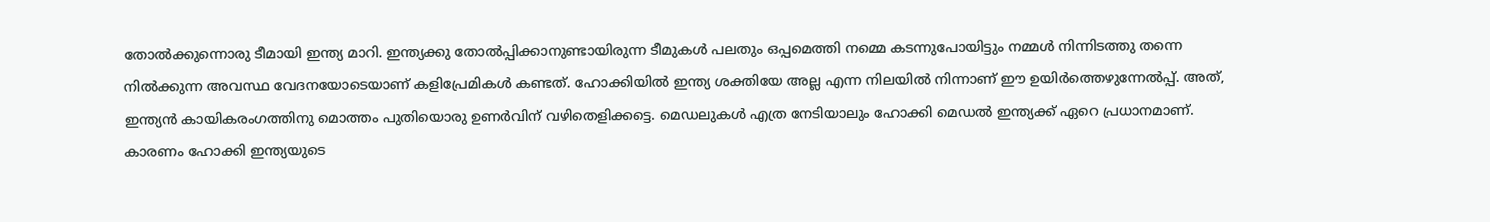തോല്‍ക്കുന്നൊരു ടീമായി ഇന്ത്യ മാറി. ഇന്ത്യക്കു തോല്‍പ്പിക്കാനുണ്ടായിരുന്ന ടീമുകള്‍ പലതും ഒപ്പമെത്തി നമ്മെ കടന്നുപോയിട്ടും നമ്മള്‍ നിന്നിടത്തു തന്നെ നില്‍ക്കുന്ന അവസ്ഥ വേദനയോടെയാണ് കളിപ്രേമികള്‍ കണ്ടത്. ഹോക്കിയില്‍ ഇന്ത്യ ശക്തിയേ അല്ല എന്ന നിലയില്‍ നിന്നാണ് ഈ ഉയിര്‍ത്തെഴുന്നേല്‍പ്പ്. അത്, ഇന്ത്യന്‍ കായികരംഗത്തിനു മൊത്തം പുതിയൊരു ഉണര്‍വിന് വഴിതെളിക്കട്ടെ. മെഡലുകള്‍ എത്ര നേടിയാലും ഹോക്കി മെഡല്‍ ഇന്ത്യക്ക് ഏറെ പ്രധാനമാണ്. കാരണം ഹോക്കി ഇന്ത്യയുടെ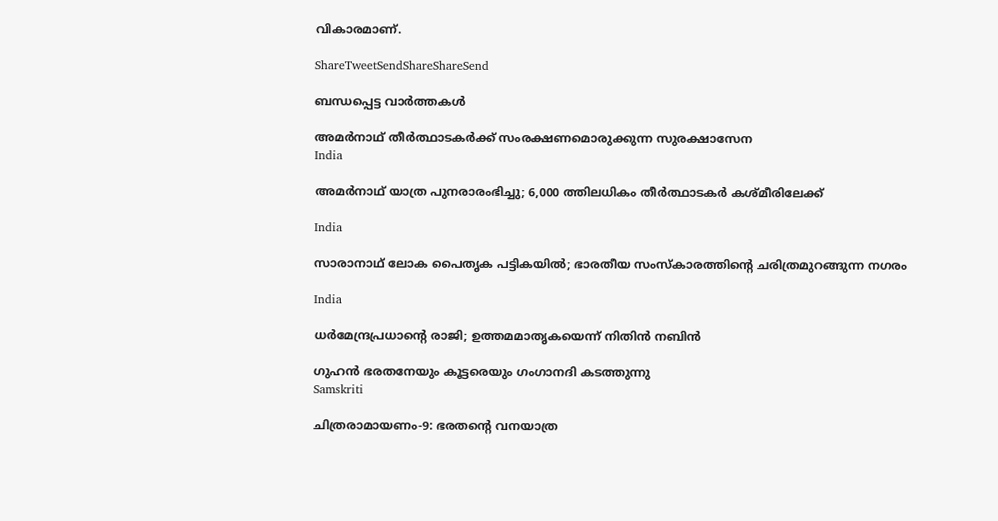വികാരമാണ്.

ShareTweetSendShareShareSend

ബന്ധപ്പെട്ട വാര്‍ത്തകള്‍

അമര്‍നാഥ് തീര്‍ത്ഥാടകര്‍ക്ക് സംരക്ഷണമൊരുക്കുന്ന സുരക്ഷാസേന
India

അമര്‍നാഥ് യാത്ര പുനരാരംഭിച്ചു; 6,000 ത്തിലധികം തീര്‍ത്ഥാടകര്‍ കശ്മീരിലേക്ക്

India

സാരാനാഥ് ലോക പൈതൃക പട്ടികയില്‍; ഭാരതീയ സംസ്‌കാരത്തിന്റെ ചരിത്രമുറങ്ങുന്ന നഗരം

India

ധര്‍മേന്ദ്രപ്രധാന്റെ രാജി; ഉത്തമമാതൃകയെന്ന് നിതിന്‍ നബിന്‍

ഗുഹന്‍ ഭരതനേയും കൂട്ടരെയും ഗംഗാനദി കടത്തുന്നു
Samskriti

ചിത്രരാമായണം-9: ഭരതന്റെ വനയാത്ര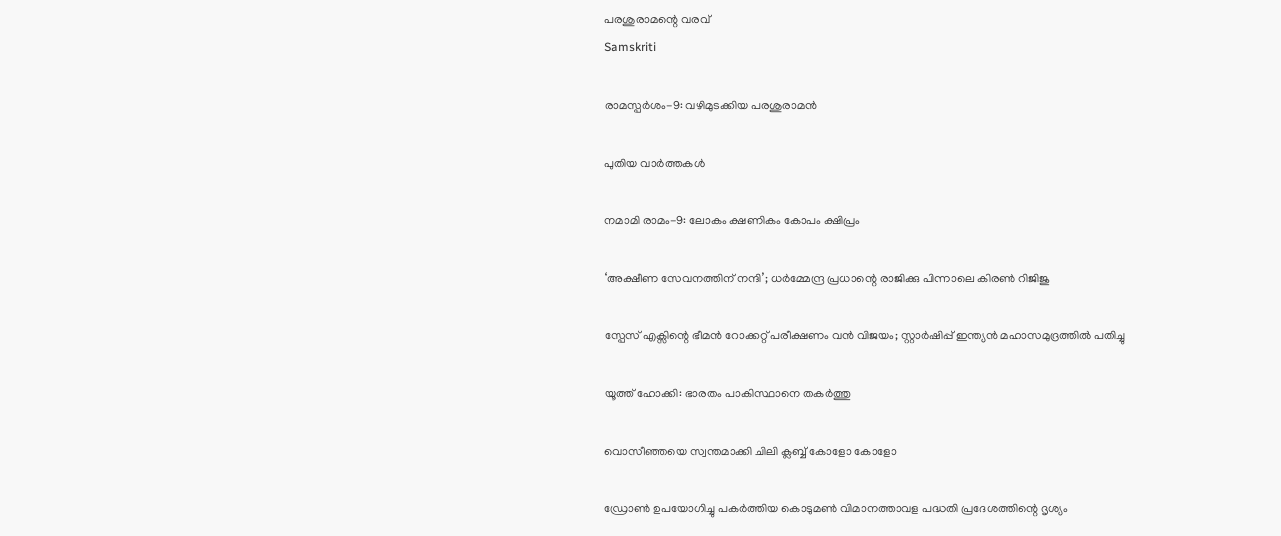പരശുരാമന്റെ വരവ്
Samskriti

രാമസ്പര്‍ശം-9: വഴിമുടക്കിയ പരശുരാമന്‍

പുതിയ വാര്‍ത്തകള്‍

നമാമി രാമം-9: ലോകം ക്ഷണികം കോപം ക്ഷിപ്രം

‘അക്ഷീണ സേവനത്തിന് നന്ദി’; ധർമ്മേന്ദ്ര പ്രധാന്റെ രാജിക്കു പിന്നാലെ കിരൺ റിജിജു

സ്പേസ് എക്സിന്റെ ഭീമന്‍ റോക്കറ്റ് പരീക്ഷണം വന്‍ വിജയം; സ്റ്റാര്‍ഷിപ്പ് ഇന്ത്യന്‍ മഹാസമുദ്രത്തില്‍ പതിച്ചു

യൂത്ത് ഹോക്കി: ഭാരതം പാകിസ്ഥാനെ തകര്‍ത്തു

വൊസീഞ്ഞയെ സ്വന്തമാക്കി ചിലി ക്ലബ്ബ് കോളോ കോളോ

ഡ്രോണ്‍ ഉപയോഗിച്ചു പകര്‍ത്തിയ കൊടുമണ്‍ വിമാനത്താവള പദ്ധതി പ്രദേശത്തിന്റെ ദൃശ്യം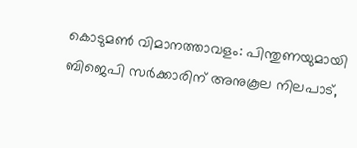കൊടുമണ്‍ വിമാനത്താവളം: പിന്തുണയുമായി ബിജെപി സര്‍ക്കാരിന് അനുകൂല നിലപാട്,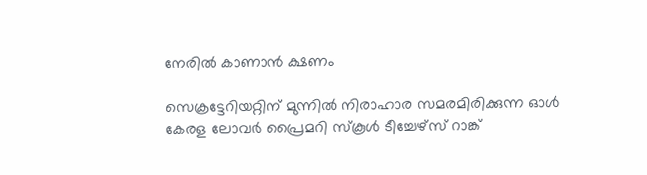നേരില്‍ കാണാന്‍ ക്ഷണം

സെക്രട്ടേറിയറ്റിന് മുന്നില്‍ നിരാഹാര സമരമിരിക്കുന്ന ഓള്‍ കേരള ലോവര്‍ പ്രൈമറി സ്‌കൂള്‍ ടീച്ചേഴ്‌സ് റാങ്ക്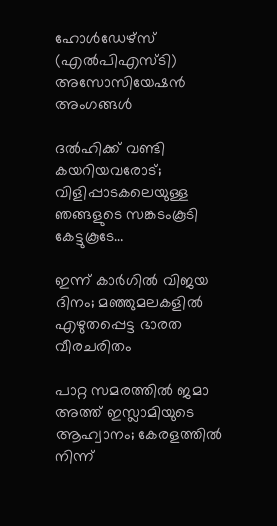ഹോള്‍ഡേഴ്‌സ് (എല്‍പിഎസ്ടി) അസോസിയേഷന്‍ അംഗങ്ങള്‍

ദല്‍ഹിക്ക് വണ്ടി കയറിയവരോട്; വിളിപ്പാടകലെയുള്ള ഞങ്ങളുടെ സങ്കടംകൂടി കേട്ടുകൂടേ…

ഇന്ന് കാര്‍ഗില്‍ വിജയ ദിനം; മഞ്ഞുമലകളില്‍ എഴുതപ്പെട്ട ഭാരത വീരചരിതം

പാറ്റ സമരത്തില്‍ ജമാ അത്ത് ഇസ്ലാമിയുടെ ആഹ്വാനം; കേരളത്തില്‍ നിന്ന്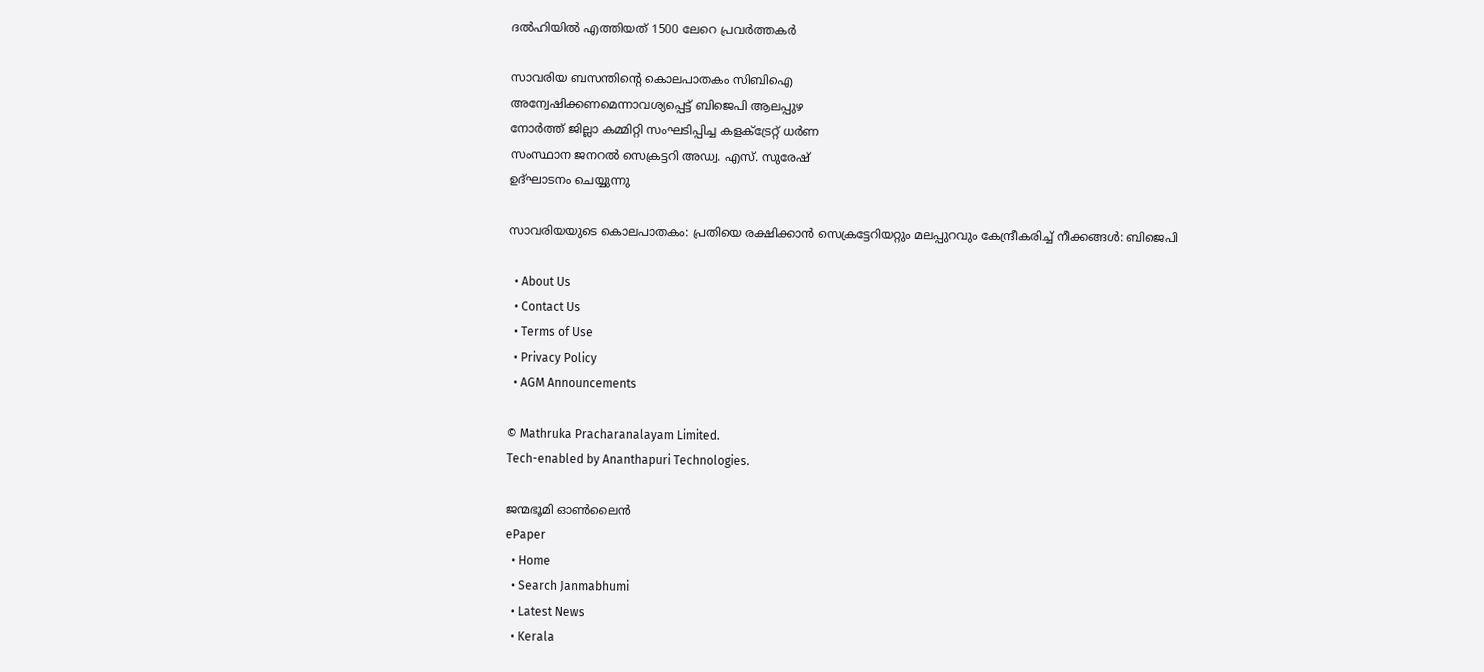ദല്‍ഹിയില്‍ എത്തിയത് 1500 ലേറെ പ്രവര്‍ത്തകര്‍

സാവരിയ ബസന്തിന്റെ കൊലപാതകം സിബിഐ
അന്വേഷിക്കണമെന്നാവശ്യപ്പെട്ട് ബിജെപി ആലപ്പുഴ
നോര്‍ത്ത് ജില്ലാ കമ്മിറ്റി സംഘടിപ്പിച്ച കളക്ട്രേറ്റ് ധര്‍ണ
സംസ്ഥാന ജനറല്‍ സെക്രട്ടറി അഡ്വ. എസ്. സുരേഷ്
ഉദ്ഘാടനം ചെയ്യുന്നു

സാവരിയയുടെ കൊലപാതകം: പ്രതിയെ രക്ഷിക്കാന്‍ സെക്രട്ടേറിയറ്റും മലപ്പുറവും കേന്ദ്രീകരിച്ച് നീക്കങ്ങള്‍: ബിജെപി

  • About Us
  • Contact Us
  • Terms of Use
  • Privacy Policy
  • AGM Announcements

© Mathruka Pracharanalayam Limited.
Tech-enabled by Ananthapuri Technologies.

ജന്മഭൂമി ഓണ്‍ലൈന്‍
ePaper
  • Home
  • Search Janmabhumi
  • Latest News
  • Kerala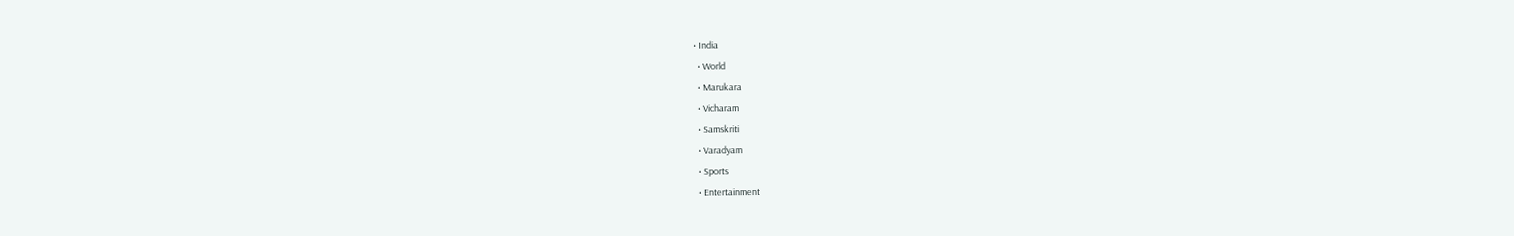• India
  • World
  • Marukara
  • Vicharam
  • Samskriti
  • Varadyam
  • Sports
  • Entertainment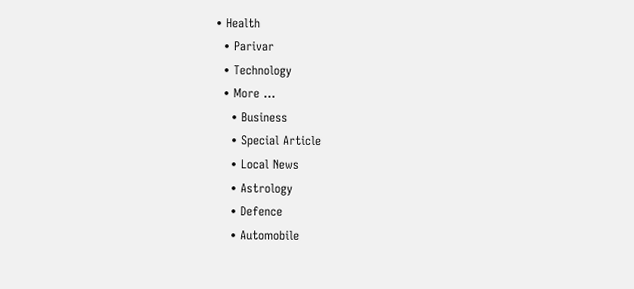• Health
  • Parivar
  • Technology
  • More …
    • Business
    • Special Article
    • Local News
    • Astrology
    • Defence
    • Automobile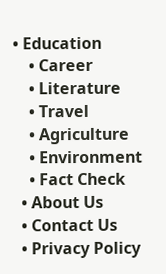• Education
    • Career
    • Literature
    • Travel
    • Agriculture
    • Environment
    • Fact Check
  • About Us
  • Contact Us
  • Privacy Policy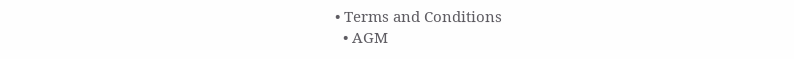• Terms and Conditions
  • AGM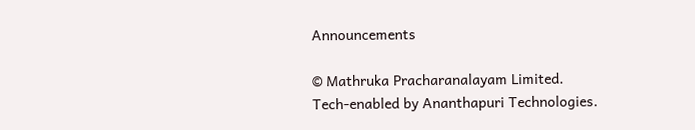Announcements

© Mathruka Pracharanalayam Limited.
Tech-enabled by Ananthapuri Technologies.